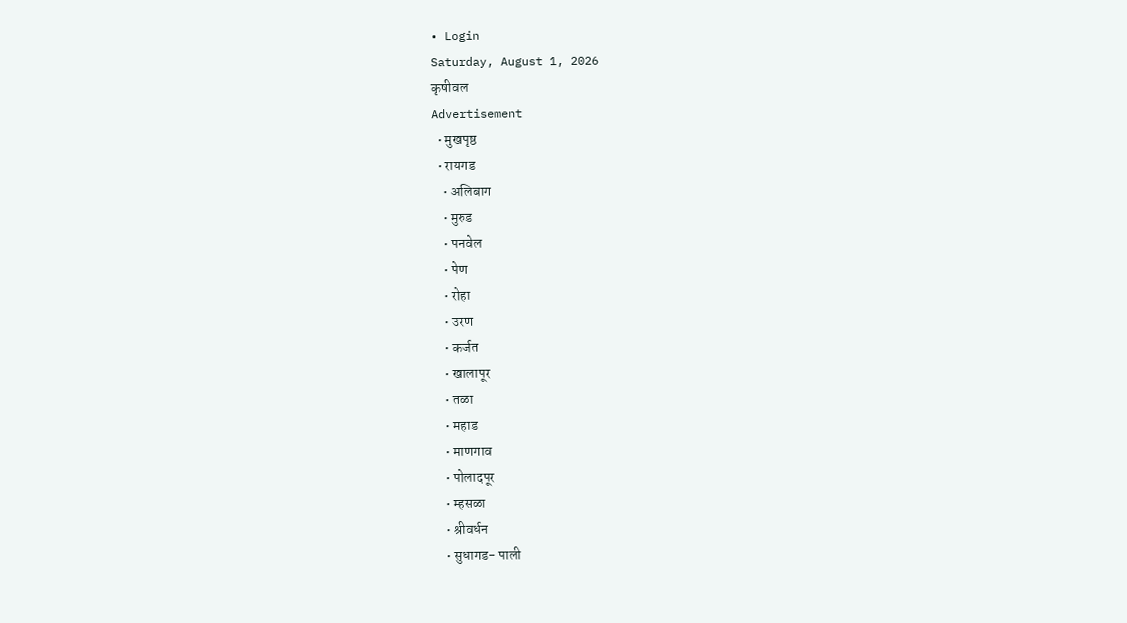• Login
Saturday, August 1, 2026
कृषीवल
Advertisement
  • मुखपृष्ठ
  • रायगड
    • अलिबाग
    • मुरुड
    • पनवेल
    • पेण
    • रोहा
    • उरण
    • कर्जत
    • खालापूर
    • तळा
    • महाड
    • माणगाव
    • पोलादपूर
    • म्हसळा
    • श्रीवर्धन
    • सुधागड- पाली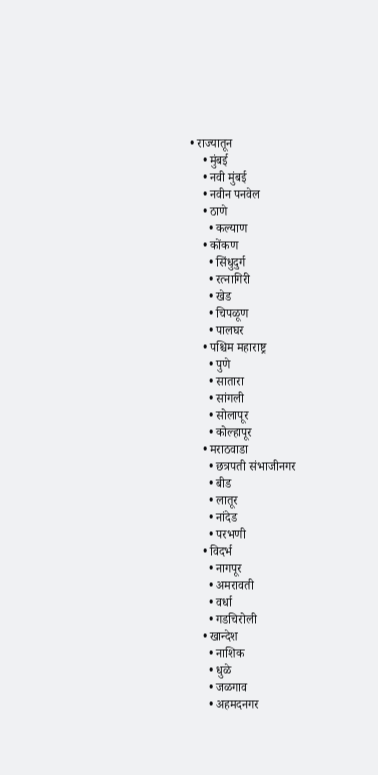• राज्यातून
    • मुंबई
    • नवी मुंबई
    • नवीन पनवेल
    • ठाणे
      • कल्याण
    • कोंकण
      • सिंधुदुर्ग
      • रत्नागिरी
      • खेड
      • चिपळूण
      • पालघर
    • पश्चिम महाराष्ट्र
      • पुणे
      • सातारा
      • सांगली
      • सोलापूर
      • कोल्हापूर
    • मराठवाडा
      • छत्रपती संभाजीनगर
      • बीड
      • लातूर
      • नांदेड
      • परभणी
    • विदर्भ
      • नागपूर
      • अमरावती
      • वर्धा
      • गडचिरोली
    • खान्देश
      • नाशिक
      • धुळे
      • जळगाव
      • अहमदनगर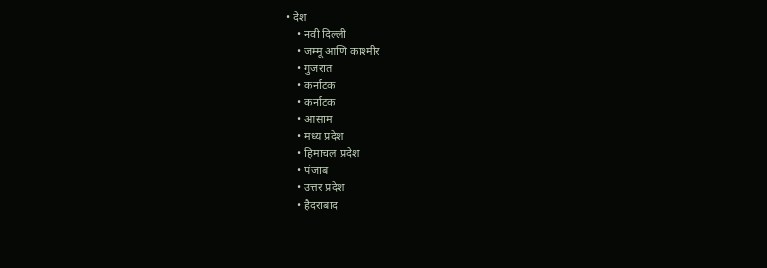• देश
    • नवी दिल्ली
    • जम्मू आणि काश्मीर
    • गुजरात
    • कर्नाटक
    • कर्नाटक
    • आसाम
    • मध्य प्रदेश
    • हिमाचल प्रदेश
    • पंजाब
    • उत्तर प्रदेश
    • हैदराबाद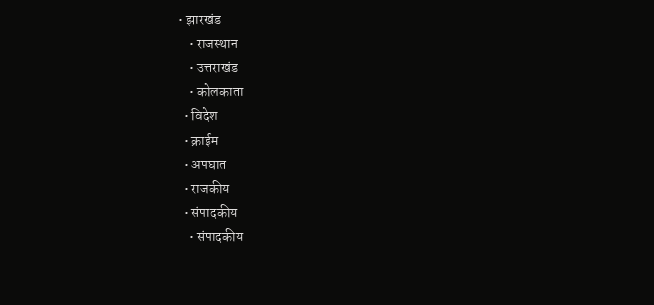• झारखंड
    • राजस्थान
    • उत्तराखंड
    • कोलकाता
  • विदेश
  • क्राईम
  • अपघात
  • राजकीय
  • संपादकीय
    • संपादकीय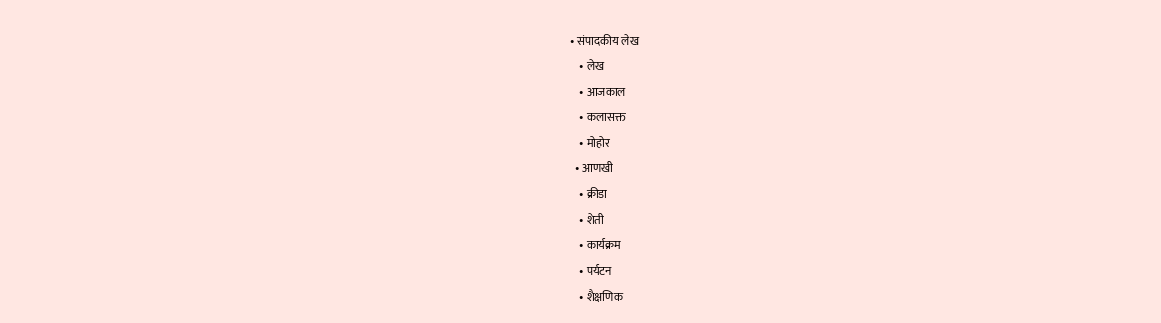• संपादकीय लेख
    • लेख
    • आजकाल
    • कलासक्त
    • मोहोर
  • आणखी
    • क्रीडा
    • शेती
    • कार्यक्रम
    • पर्यटन
    • शैक्षणिक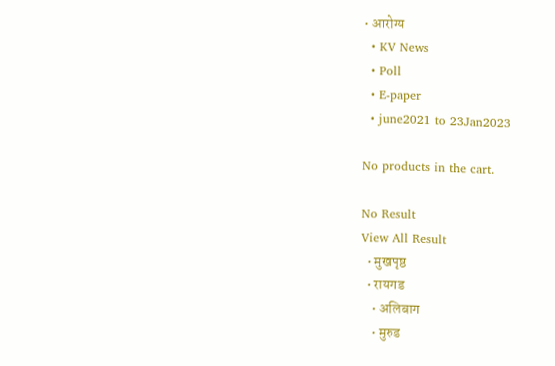• आरोग्य
  • KV News
  • Poll
  • E-paper
  • june2021 to 23Jan2023

No products in the cart.

No Result
View All Result
  • मुखपृष्ठ
  • रायगड
    • अलिबाग
    • मुरुड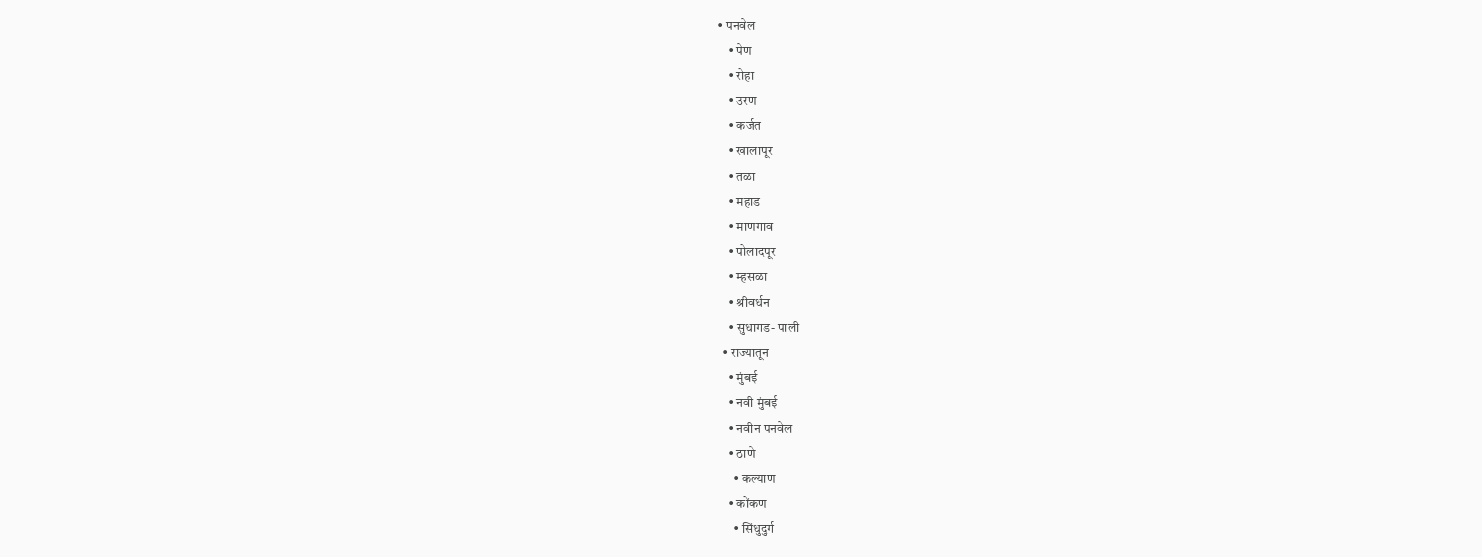• पनवेल
    • पेण
    • रोहा
    • उरण
    • कर्जत
    • खालापूर
    • तळा
    • महाड
    • माणगाव
    • पोलादपूर
    • म्हसळा
    • श्रीवर्धन
    • सुधागड- पाली
  • राज्यातून
    • मुंबई
    • नवी मुंबई
    • नवीन पनवेल
    • ठाणे
      • कल्याण
    • कोंकण
      • सिंधुदुर्ग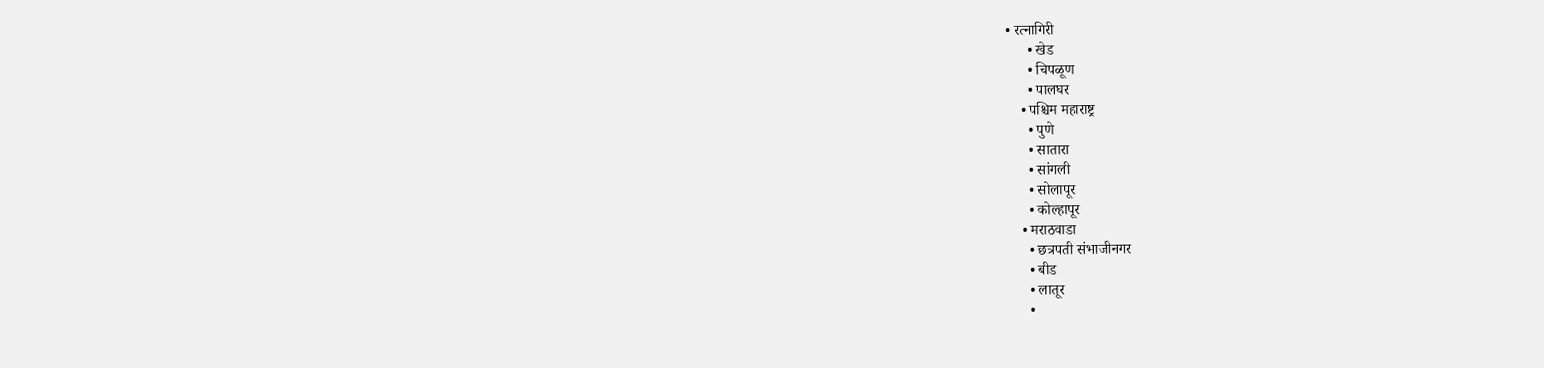• रत्नागिरी
      • खेड
      • चिपळूण
      • पालघर
    • पश्चिम महाराष्ट्र
      • पुणे
      • सातारा
      • सांगली
      • सोलापूर
      • कोल्हापूर
    • मराठवाडा
      • छत्रपती संभाजीनगर
      • बीड
      • लातूर
      •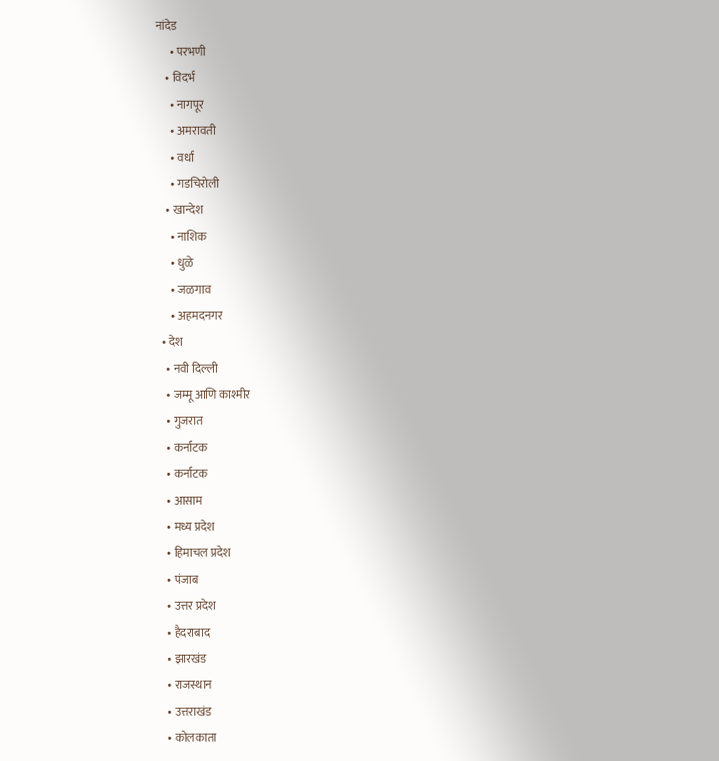नांदेड
      • परभणी
    • विदर्भ
      • नागपूर
      • अमरावती
      • वर्धा
      • गडचिरोली
    • खान्देश
      • नाशिक
      • धुळे
      • जळगाव
      • अहमदनगर
  • देश
    • नवी दिल्ली
    • जम्मू आणि काश्मीर
    • गुजरात
    • कर्नाटक
    • कर्नाटक
    • आसाम
    • मध्य प्रदेश
    • हिमाचल प्रदेश
    • पंजाब
    • उत्तर प्रदेश
    • हैदराबाद
    • झारखंड
    • राजस्थान
    • उत्तराखंड
    • कोलकाता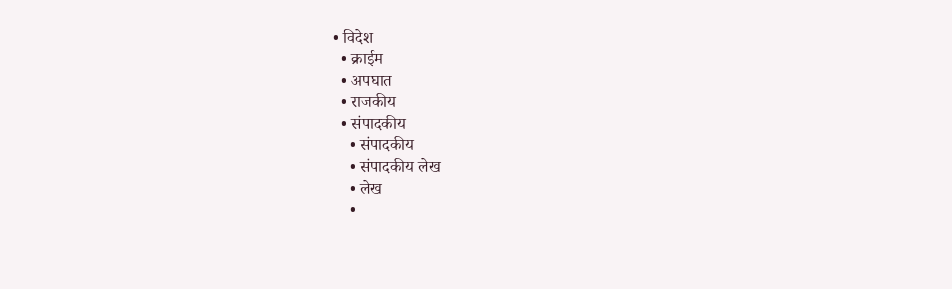• विदेश
  • क्राईम
  • अपघात
  • राजकीय
  • संपादकीय
    • संपादकीय
    • संपादकीय लेख
    • लेख
    •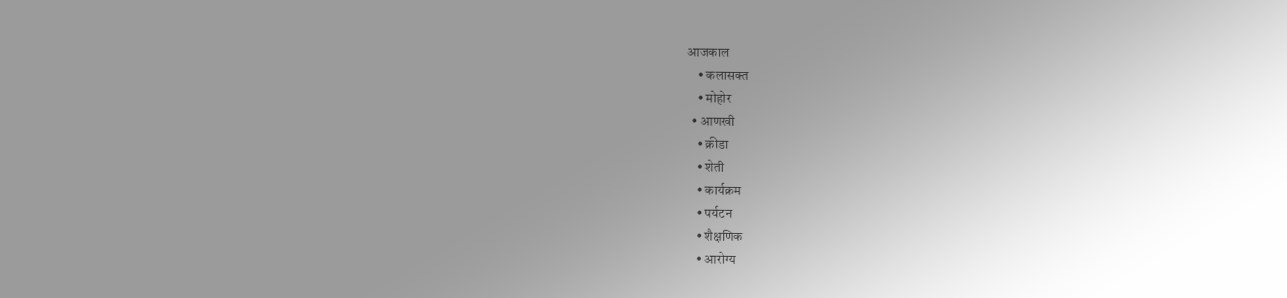आजकाल
    • कलासक्त
    • मोहोर
  • आणखी
    • क्रीडा
    • शेती
    • कार्यक्रम
    • पर्यटन
    • शैक्षणिक
    • आरोग्य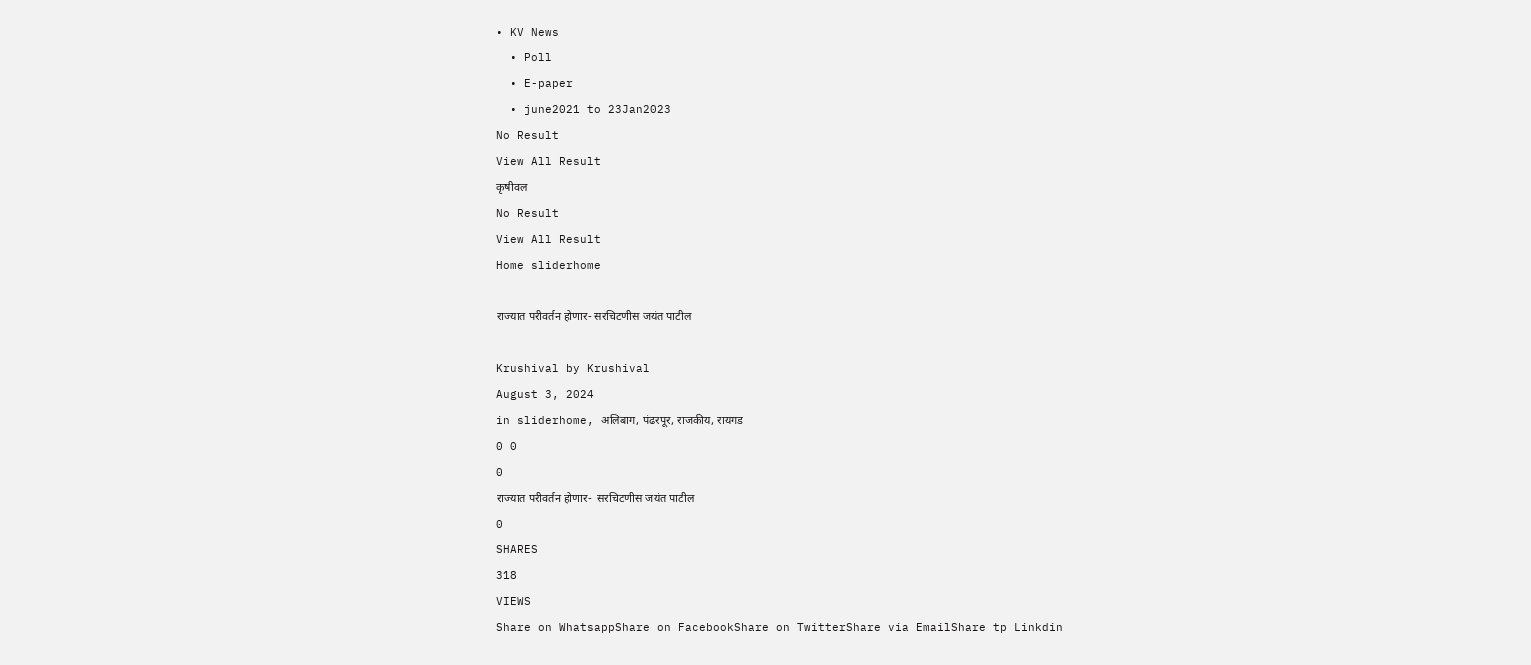• KV News
  • Poll
  • E-paper
  • june2021 to 23Jan2023
No Result
View All Result
कृषीवल
No Result
View All Result
Home sliderhome

राज्यात परीवर्तन होणार- सरचिटणीस जयंत पाटील

Krushival by Krushival
August 3, 2024
in sliderhome, अलिबाग, पंढरपूर, राजकीय, रायगड
0 0
0
राज्यात परीवर्तन होणार-  सरचिटणीस जयंत पाटील
0
SHARES
318
VIEWS
Share on WhatsappShare on FacebookShare on TwitterShare via EmailShare tp Linkdin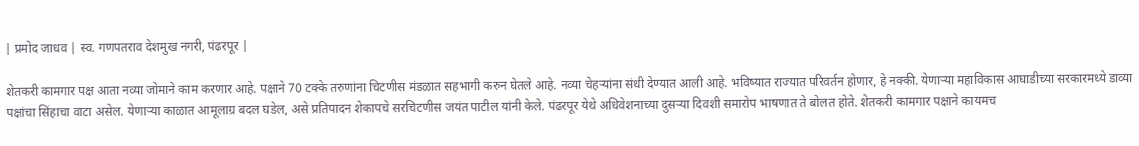| प्रमोद जाधव | स्व. गणपतराव देशमुख नगरी, पंढरपूर |

शेतकरी कामगार पक्ष आता नव्या जोमाने काम करणार आहे. पक्षाने 70 टक्के तरुणांना चिटणीस मंडळात सहभागी करुन घेतले आहे. नव्या चेहर्‍यांना संधी देण्यात आली आहे. भविष्यात राज्यात परिवर्तन होणार, हे नक्की. येणार्‍या महाविकास आघाडीच्या सरकारमध्ये डाव्या पक्षांचा सिंहाचा वाटा असेल. येणार्‍या काळात आमूलाग्र बदल घडेल, असे प्रतिपादन शेकापचे सरचिटणीस जयंत पाटील यांनी केले. पंढरपूर येथे अधिवेशनाच्या दुसर्‍या दिवशी समारोप भाषणात ते बोलत होते. शेतकरी कामगार पक्षाने कायमच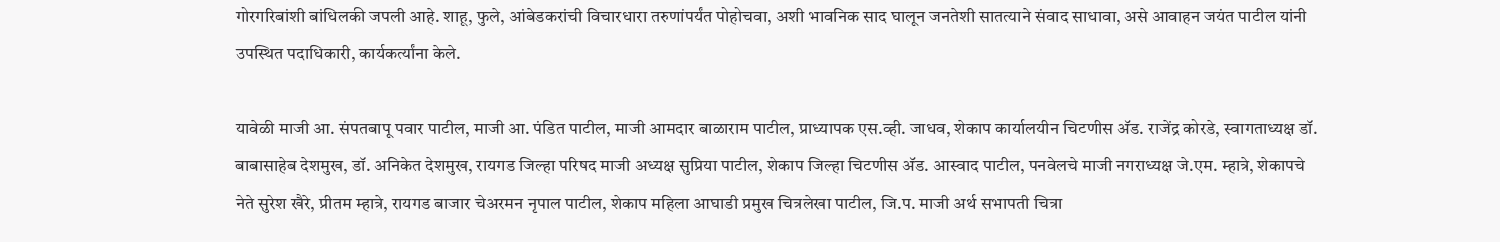गोरगरिबांशी बांधिलकी जपली आहे. शाहू, फुले, आंबेडकरांची विचारधारा तरुणांपर्यंत पोहोचवा, अशी भावनिक साद घालून जनतेशी सातत्याने संवाद साधावा, असे आवाहन जयंत पाटील यांनी उपस्थित पदाधिकारी, कार्यकर्त्यांना केले.

यावेळी माजी आ. संपतबापू पवार पाटील, माजी आ. पंडित पाटील, माजी आमदार बाळाराम पाटील, प्राध्यापक एस.व्ही. जाधव, शेकाप कार्यालयीन चिटणीस अ‍ॅड. राजेंद्र कोरडे, स्वागताध्यक्ष डॉ. बाबासाहेब देशमुख, डॉ. अनिकेत देशमुख, रायगड जिल्हा परिषद माजी अध्यक्ष सुप्रिया पाटील, शेकाप जिल्हा चिटणीस अ‍ॅड. आस्वाद पाटील, पनवेलचे माजी नगराध्यक्ष जे.एम. म्हात्रे, शेकापचे नेते सुरेश खैरे, प्रीतम म्हात्रे, रायगड बाजार चेअरमन नृपाल पाटील, शेकाप महिला आघाडी प्रमुख चित्रलेखा पाटील, जि.प. माजी अर्थ सभापती चित्रा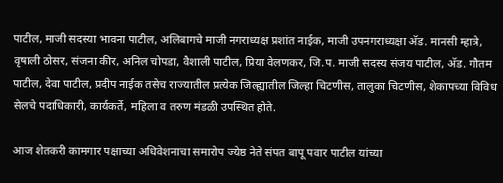पाटील, माजी सदस्या भावना पाटील, अलिबागचे माजी नगराध्यक्ष प्रशांत नाईक, माजी उपनगराध्यक्षा अ‍ॅड. मानसी म्हात्रे, वृषाली ठोसर, संजना कीर, अनिल चोपडा, वैशाली पाटील, प्रिया वेलणकर, जि.प. माजी सदस्य संजय पाटील, अ‍ॅड. गौतम पाटील, देवा पाटील, प्रदीप नाईक तसेच राज्यातील प्रत्येक जिल्ह्यातील जिल्हा चिटणीस, तालुका चिटणीस, शेकापच्या विविध सेलचे पदाधिकारी, कार्यकर्ते, महिला व तरुण मंडळी उपस्थित होते.

आज शेतकरी कामगार पक्षाच्या अधिवेशनाचा समारोप ज्येष्ठ नेते संपत बापू पवार पाटील यांच्या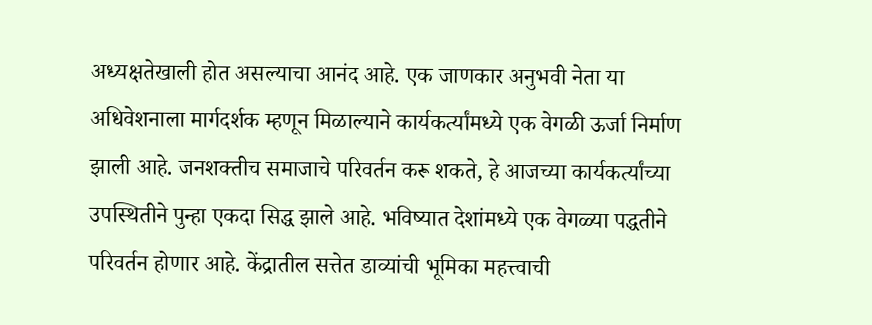अध्यक्षतेखाली होत असल्याचा आनंद आहे. एक जाणकार अनुभवी नेता या अधिवेशनाला मार्गदर्शक म्हणून मिळाल्याने कार्यकर्त्यांमध्ये एक वेगळी ऊर्जा निर्माण झाली आहे. जनशक्तीच समाजाचे परिवर्तन करू शकते, हे आजच्या कार्यकर्त्यांच्या उपस्थितीने पुन्हा एकदा सिद्ध झाले आहे. भविष्यात देशांमध्ये एक वेगळ्या पद्धतीने परिवर्तन होणार आहे. केंद्रातील सत्तेत डाव्यांची भूमिका महत्त्वाची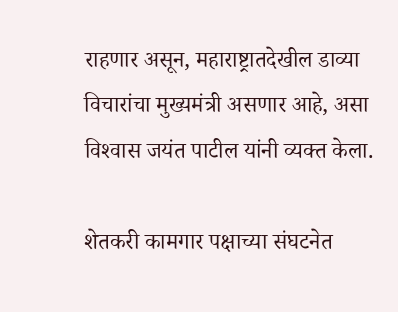राहणार असून, महाराष्ट्रातदेखील डाव्या विचारांचा मुख्यमंत्री असणार आहे, असा विश्‍वास जयंत पाटील यांनी व्यक्त केला.

शेतकरी कामगार पक्षाच्या संघटनेत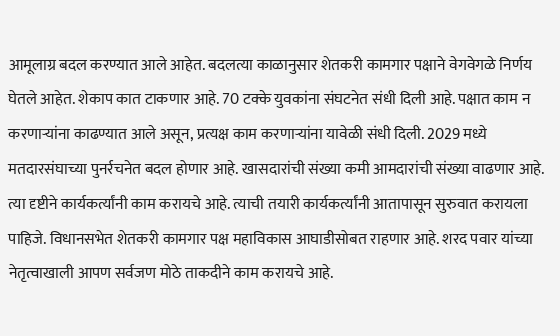आमूलाग्र बदल करण्यात आले आहेत. बदलत्या काळानुसार शेतकरी कामगार पक्षाने वेगवेगळे निर्णय घेतले आहेत. शेकाप कात टाकणार आहे. 70 टक्के युवकांना संघटनेत संधी दिली आहे. पक्षात काम न करणार्‍यांना काढण्यात आले असून, प्रत्यक्ष काम करणार्‍यांना यावेळी संधी दिली. 2029 मध्ये मतदारसंघाच्या पुनर्रचनेत बदल होणार आहे. खासदारांची संख्या कमी आमदारांची संख्या वाढणार आहे. त्या दृष्टीने कार्यकर्त्यांनी काम करायचे आहे. त्याची तयारी कार्यकर्त्यांनी आतापासून सुरुवात करायला पाहिजे. विधानसभेत शेतकरी कामगार पक्ष महाविकास आघाडीसोबत राहणार आहे. शरद पवार यांच्या नेतृत्वाखाली आपण सर्वजण मोठे ताकदीने काम करायचे आहे.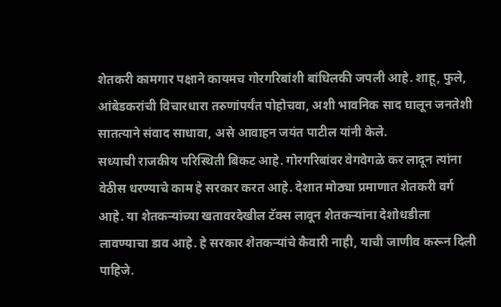शेतकरी कामगार पक्षाने कायमच गोरगरिबांशी बांधिलकी जपली आहे. शाहू, फुले, आंबेडकरांची विचारधारा तरुणांपर्यंत पोहोचवा, अशी भावनिक साद घालून जनतेशी सातत्याने संवाद साधावा, असे आवाहन जयंत पाटील यांनी केले.
सध्याची राजकीय परिस्थिती बिकट आहे. गोरगरिबांवर वेगवेगळे कर लादून त्यांना वेठीस धरण्याचे काम हे सरकार करत आहे. देशात मोठ्या प्रमाणात शेतकरी वर्ग आहे. या शेतकर्‍यांच्या खतावरदेखील टॅक्स लावून शेतकर्‍यांना देशोधडीला लावण्याचा डाव आहे. हे सरकार शेतकर्‍यांचे कैवारी नाही, याची जाणीव करून दिली पाहिजे.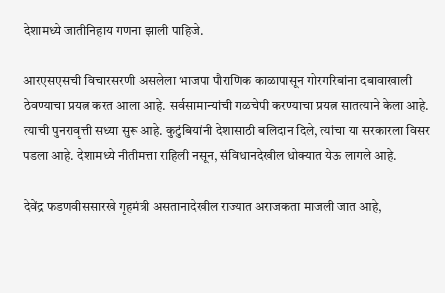देशामध्ये जातीनिहाय गणना झाली पाहिजे.

आरएसएसची विचारसरणी असलेला भाजपा पौराणिक काळापासून गोरगरिबांना दबावाखाली ठेवण्याचा प्रयत्न करत आला आहे. सर्वसामान्यांची गळचेपी करण्याचा प्रयत्न सातत्याने केला आहे. त्याची पुनरावृत्ती सध्या सुरू आहे. कुटुंबियांनी देशासाठी बलिदान दिले, त्यांचा या सरकारला विसर पडला आहे. देशामध्ये नीतीमत्ता राहिली नसून, संविधानदेखील धोक्यात येऊ लागले आहे.

देवेंद्र फडणवीससारखे गृहमंत्री असतानादेखील राज्यात अराजकता माजली जात आहे,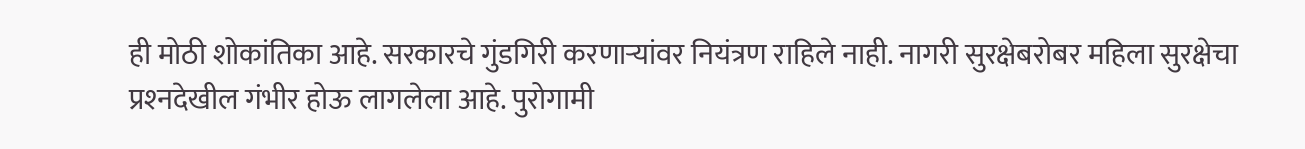ही मोठी शोकांतिका आहे. सरकारचे गुंडगिरी करणार्‍यांवर नियंत्रण राहिले नाही. नागरी सुरक्षेबरोबर महिला सुरक्षेचा प्रश्‍नदेखील गंभीर होऊ लागलेला आहे. पुरोगामी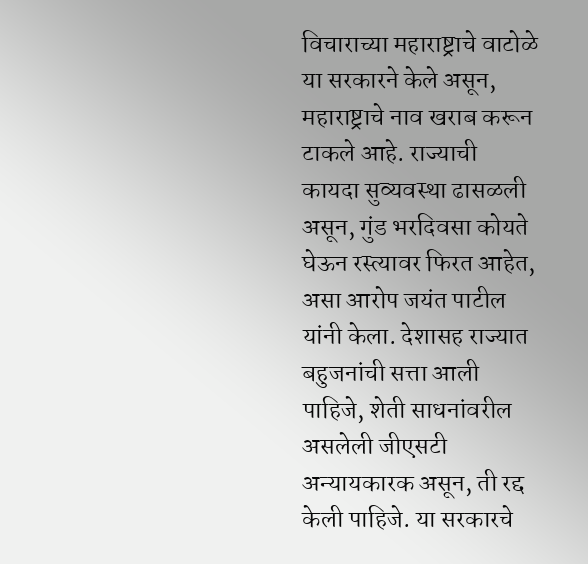विचाराच्या महाराष्ट्राचे वाटोळे या सरकारने केले असून, महाराष्ट्राचे नाव खराब करून टाकले आहे. राज्याची कायदा सुव्यवस्था ढासळली असून, गुंड भरदिवसा कोयते घेऊन रस्त्यावर फिरत आहेत, असा आरोप जयंत पाटील यांनी केला. देशासह राज्यात बहुजनांची सत्ता आली पाहिजे, शेती साधनांवरील असलेली जीएसटी अन्यायकारक असून, ती रद्द केली पाहिजे. या सरकारचे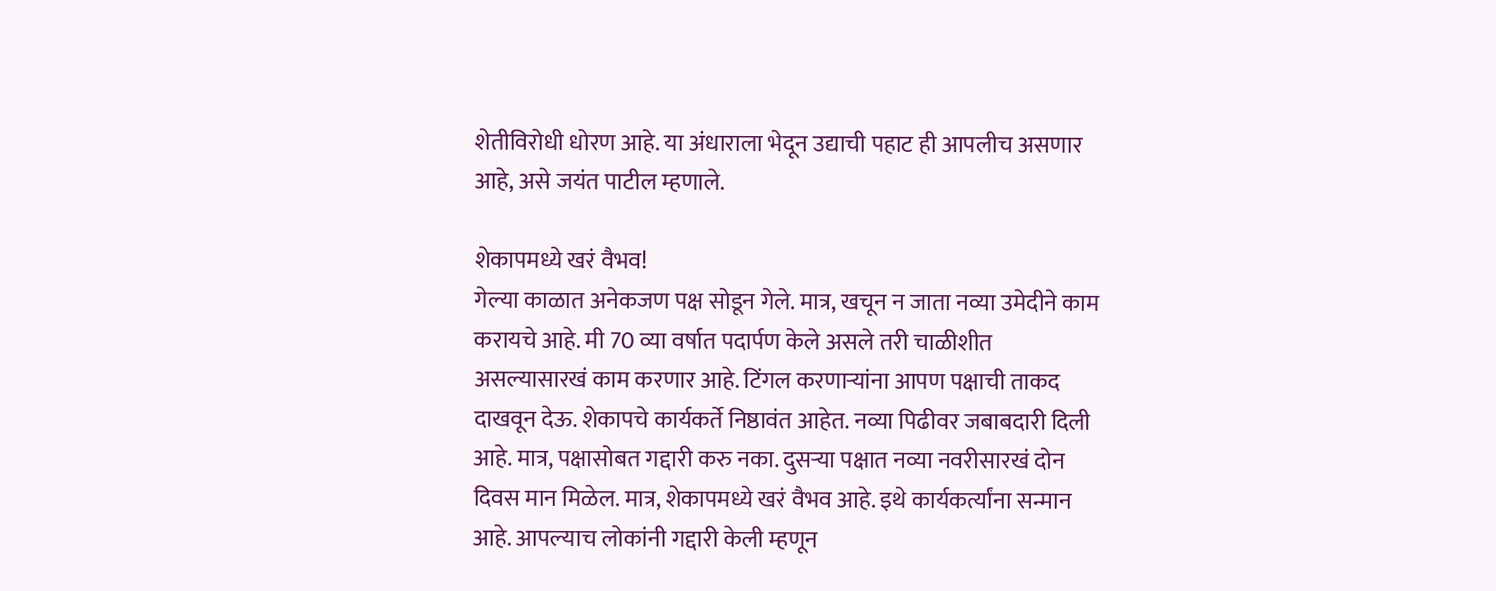शेतीविरोधी धोरण आहे. या अंधाराला भेदून उद्याची पहाट ही आपलीच असणार आहे, असे जयंत पाटील म्हणाले.

शेकापमध्ये खरं वैभव!
गेल्या काळात अनेकजण पक्ष सोडून गेले. मात्र, खचून न जाता नव्या उमेदीने काम करायचे आहे. मी 70 व्या वर्षात पदार्पण केले असले तरी चाळीशीत असल्यासारखं काम करणार आहे. टिंगल करणार्‍यांना आपण पक्षाची ताकद दाखवून देऊ. शेकापचे कार्यकर्ते निष्ठावंत आहेत. नव्या पिढीवर जबाबदारी दिली आहे. मात्र, पक्षासोबत गद्दारी करु नका. दुसर्‍या पक्षात नव्या नवरीसारखं दोन दिवस मान मिळेल. मात्र, शेकापमध्ये खरं वैभव आहे. इथे कार्यकर्त्यांना सन्मान आहे. आपल्याच लोकांनी गद्दारी केली म्हणून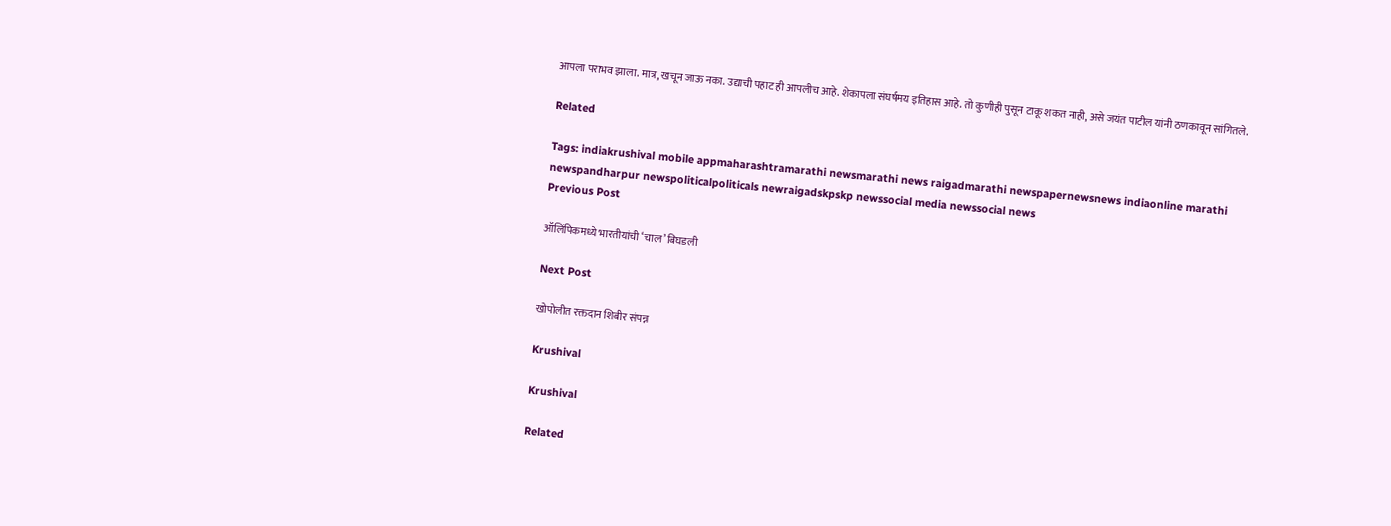आपला पराभव झाला. मात्र, खचून जाऊ नका. उद्याची पहाट ही आपलीच आहे. शेकापला संघर्षमय इतिहास आहे. तो कुणीही पुसून टाकू शकत नाही, असे जयंत पाटील यांनी ठणकावून सांगितले.

Related

Tags: indiakrushival mobile appmaharashtramarathi newsmarathi news raigadmarathi newspapernewsnews indiaonline marathi newspandharpur newspoliticalpoliticals newraigadskpskp newssocial media newssocial news
Previous Post

ऑलिंपिकमध्ये भारतीयांची ‘चाल’ बिघडली

Next Post

खोपोलीत रक्तदान शिबीर संपन्न

Krushival

Krushival

Related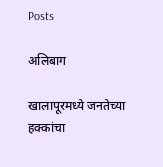Posts

अलिबाग

खालापूरमध्ये जनतेच्या हक्कांचा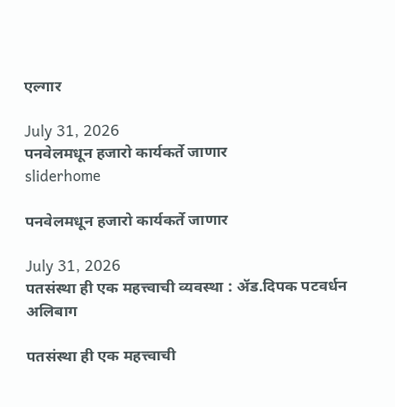एल्गार

July 31, 2026
पनवेलमधून हजारो कार्यकर्ते जाणार
sliderhome

पनवेलमधून हजारो कार्यकर्ते जाणार

July 31, 2026
पतसंस्था ही एक महत्त्वाची व्यवस्था : ॲड.दिपक पटवर्धन
अलिबाग

पतसंस्था ही एक महत्त्वाची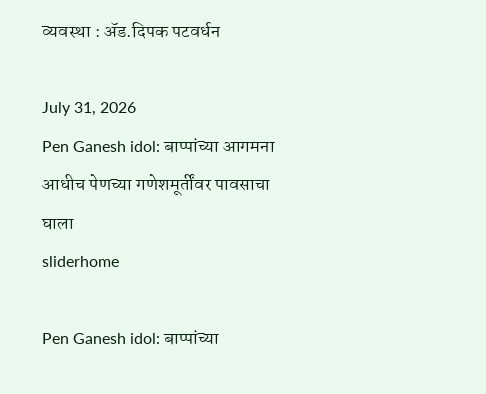व्यवस्था : ॲड.दिपक पटवर्धन

July 31, 2026
Pen Ganesh idol: बाप्पांच्या आगमना आधीच पेणच्या गणेशमूर्तींवर पावसाचा घाला
sliderhome

Pen Ganesh idol: बाप्पांच्या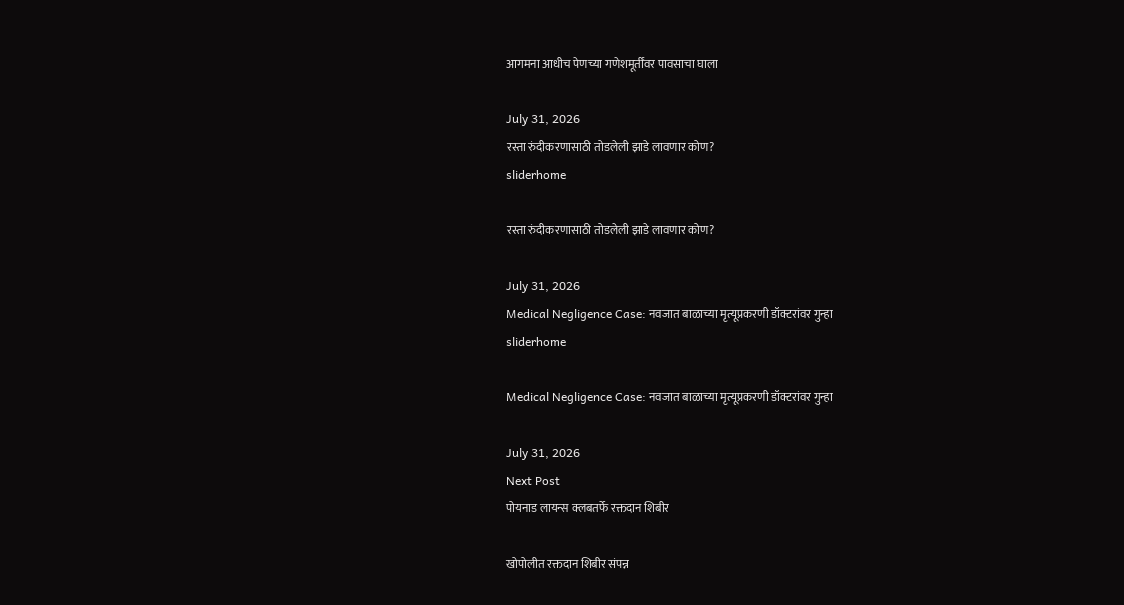आगमना आधीच पेणच्या गणेशमूर्तींवर पावसाचा घाला

July 31, 2026
रस्ता रुंदीकरणासाठी तोडलेली झाडे लावणार कोण?
sliderhome

रस्ता रुंदीकरणासाठी तोडलेली झाडे लावणार कोण?

July 31, 2026
Medical Negligence Case: नवजात बाळाच्या मृत्यूप्रकरणी डॉक्टरांवर गुन्हा
sliderhome

Medical Negligence Case: नवजात बाळाच्या मृत्यूप्रकरणी डॉक्टरांवर गुन्हा

July 31, 2026
Next Post
पोयनाड लायन्स क्लबतर्फे रक्तदान शिबीर

खोपोलीत रक्तदान शिबीर संपन्न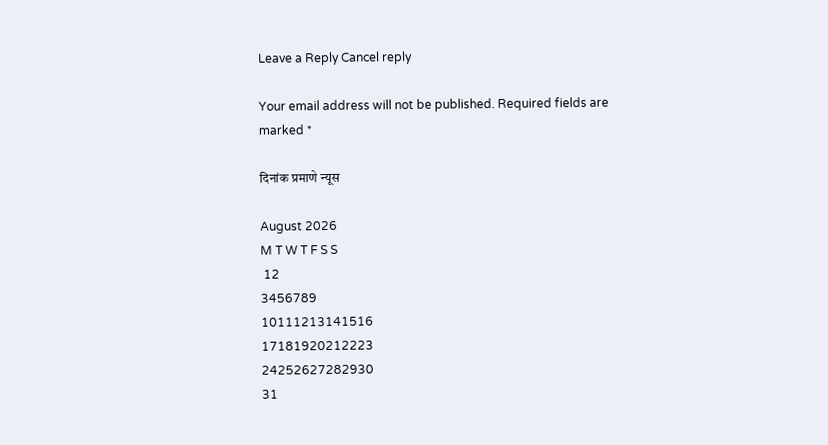Leave a Reply Cancel reply

Your email address will not be published. Required fields are marked *

दिनांक प्रमाणे न्यूस

August 2026
M T W T F S S
 12
3456789
10111213141516
17181920212223
24252627282930
31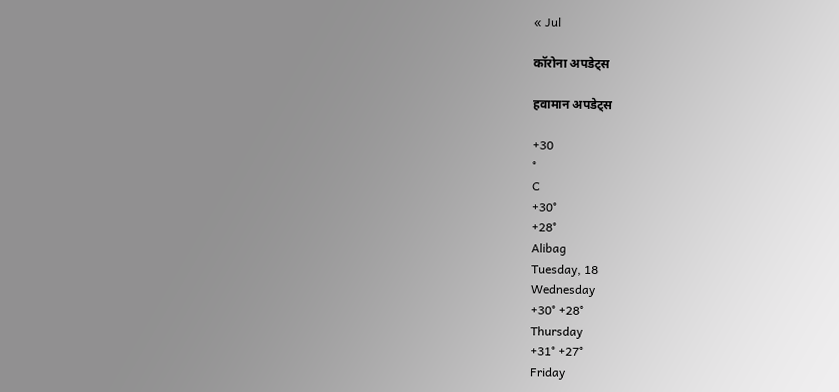« Jul

कॉरोना अपडेट्स

हवामान अपडेट्स

+30
°
C
+30°
+28°
Alibag
Tuesday, 18
Wednesday
+30° +28°
Thursday
+31° +27°
Friday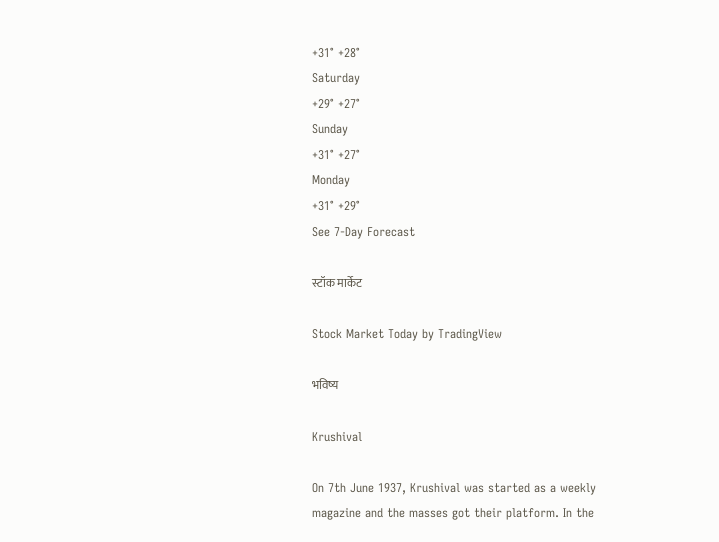+31° +28°
Saturday
+29° +27°
Sunday
+31° +27°
Monday
+31° +29°
See 7-Day Forecast

स्टॉक मार्केट

Stock Market Today by TradingView

भविष्य

Krushival

On 7th June 1937, Krushival was started as a weekly magazine and the masses got their platform. In the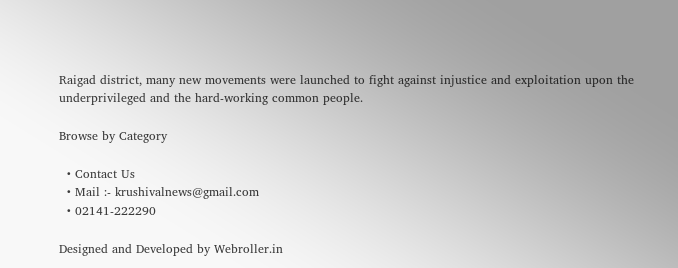Raigad district, many new movements were launched to fight against injustice and exploitation upon the underprivileged and the hard-working common people.

Browse by Category

  • Contact Us
  • Mail :- krushivalnews@gmail.com
  • 02141-222290

Designed and Developed by Webroller.in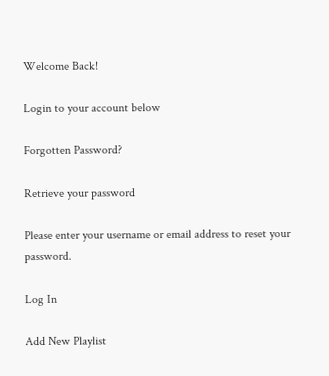Welcome Back!

Login to your account below

Forgotten Password?

Retrieve your password

Please enter your username or email address to reset your password.

Log In

Add New Playlist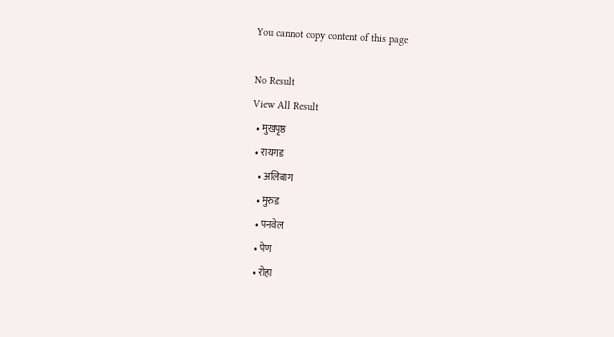You cannot copy content of this page

No Result
View All Result
  • मुखपृष्ठ
  • रायगड
    • अलिबाग
    • मुरुड
    • पनवेल
    • पेण
    • रोहा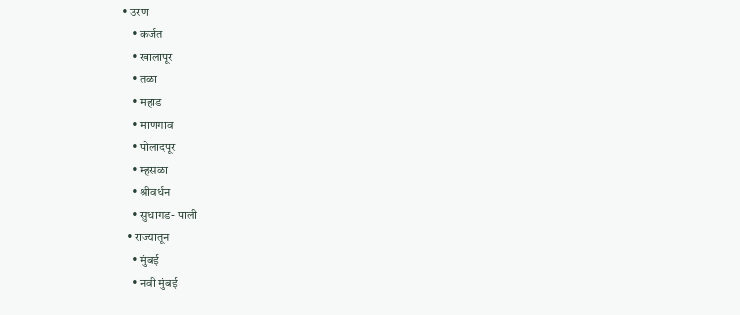• उरण
    • कर्जत
    • खालापूर
    • तळा
    • महाड
    • माणगाव
    • पोलादपूर
    • म्हसळा
    • श्रीवर्धन
    • सुधागड- पाली
  • राज्यातून
    • मुंबई
    • नवी मुंबई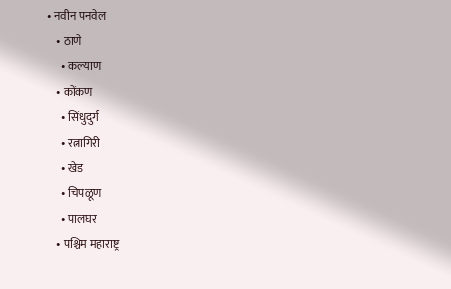• नवीन पनवेल
    • ठाणे
      • कल्याण
    • कोंकण
      • सिंधुदुर्ग
      • रत्नागिरी
      • खेड
      • चिपळूण
      • पालघर
    • पश्चिम महाराष्ट्र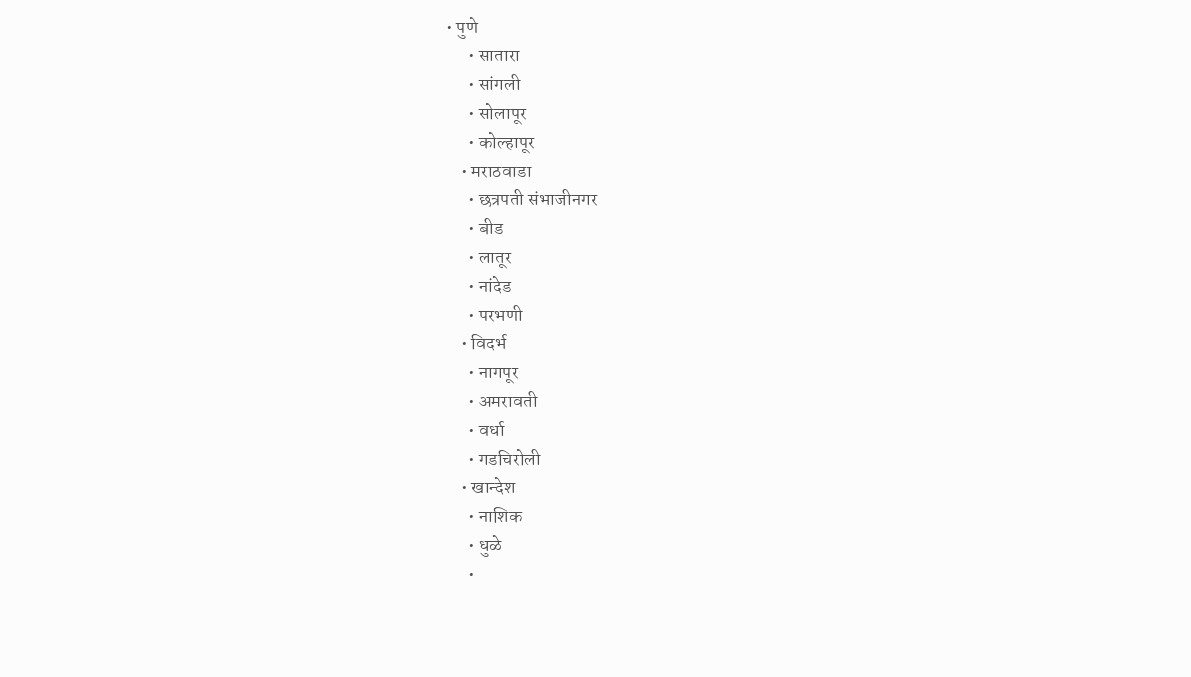• पुणे
      • सातारा
      • सांगली
      • सोलापूर
      • कोल्हापूर
    • मराठवाडा
      • छत्रपती संभाजीनगर
      • बीड
      • लातूर
      • नांदेड
      • परभणी
    • विदर्भ
      • नागपूर
      • अमरावती
      • वर्धा
      • गडचिरोली
    • खान्देश
      • नाशिक
      • धुळे
      •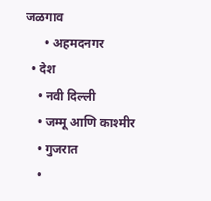जळगाव
      • अहमदनगर
  • देश
    • नवी दिल्ली
    • जम्मू आणि काश्मीर
    • गुजरात
    •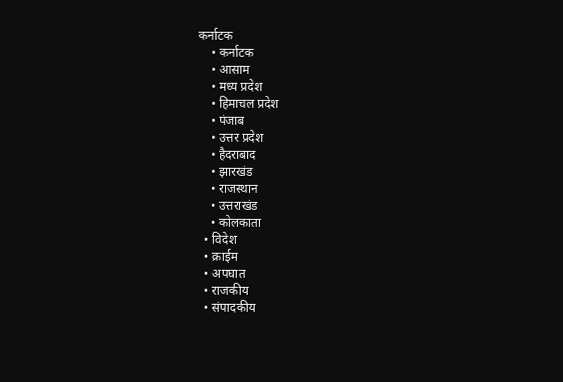कर्नाटक
    • कर्नाटक
    • आसाम
    • मध्य प्रदेश
    • हिमाचल प्रदेश
    • पंजाब
    • उत्तर प्रदेश
    • हैदराबाद
    • झारखंड
    • राजस्थान
    • उत्तराखंड
    • कोलकाता
  • विदेश
  • क्राईम
  • अपघात
  • राजकीय
  • संपादकीय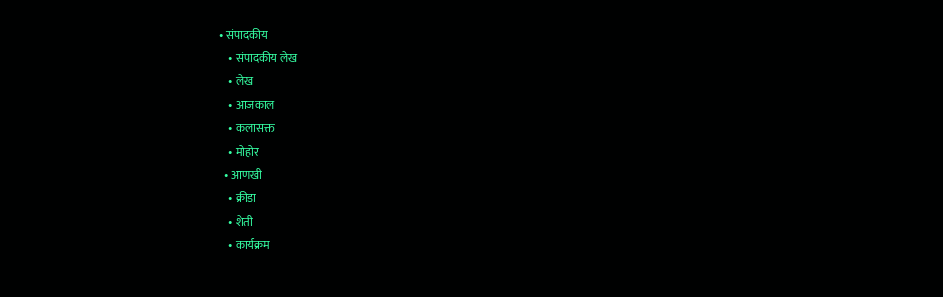• संपादकीय
    • संपादकीय लेख
    • लेख
    • आजकाल
    • कलासक्त
    • मोहोर
  • आणखी
    • क्रीडा
    • शेती
    • कार्यक्रम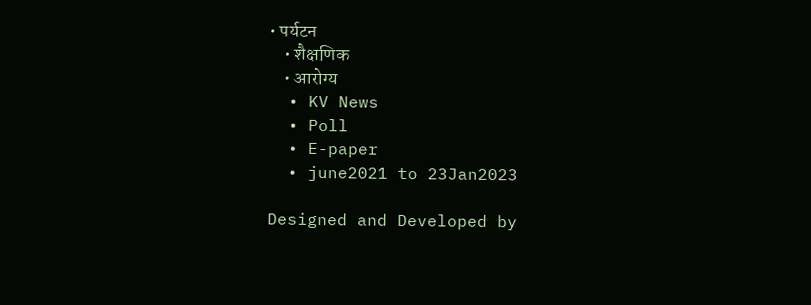• पर्यटन
    • शैक्षणिक
    • आरोग्य
  • KV News
  • Poll
  • E-paper
  • june2021 to 23Jan2023

Designed and Developed by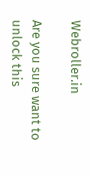Webroller.in

Are you sure want to unlock this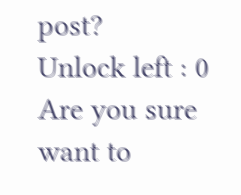post?
Unlock left : 0
Are you sure want to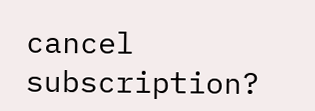cancel subscription?